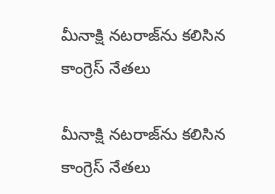మీనాక్షి నటరాజ్‌ను కలిసిన కాంగ్రెస్ నేతలు

మీనాక్షి నటరాజ్‌ను కలిసిన కాంగ్రెస్ నేతలు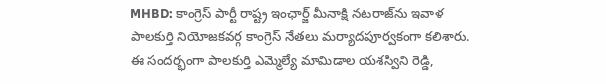MHBD: కాంగ్రెస్ పార్టీ రాష్ట్ర ఇంఛార్జ్ మీనాక్షి నటరాజ్‌ను ఇవాళ పాలకుర్తి నియోజకవర్గ కాంగ్రెస్ నేతలు మర్యాదపూర్వకంగా కలిశారు. ఈ సందర్భంగా పాలకుర్తి ఎమ్మెల్యే మామిడాల యశస్విని రెడ్డి,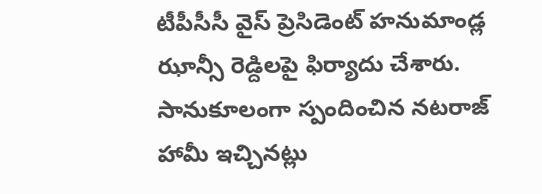టీపీసీసీ వైస్ ప్రెసిడెంట్ హనుమాండ్ల ఝాన్సీ రెడ్దిలపై ఫిర్యాదు చేశారు. సానుకూలంగా స్పందించిన నటరాజ్ హామీ ఇచ్చినట్లు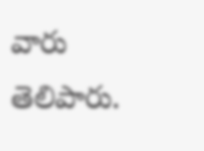వారు తెలిపారు.